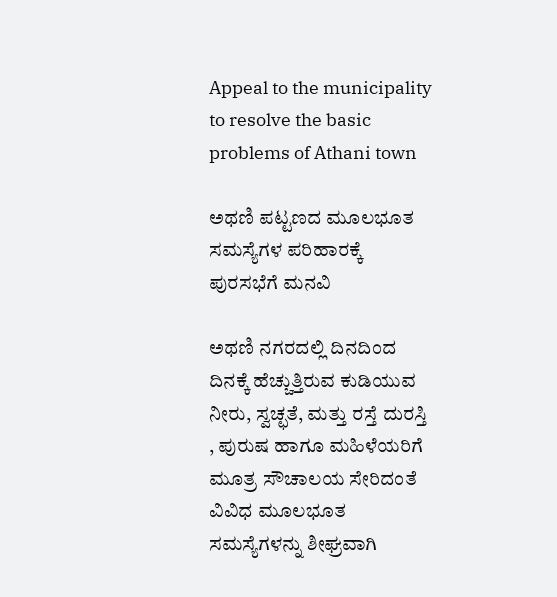Appeal to the municipality to resolve the basic problems of Athani town

ಅಥಣಿ ಪಟ್ಟಣದ ಮೂಲಭೂತ ಸಮಸ್ಯೆಗಳ ಪರಿಹಾರಕ್ಕೆ ಪುರಸಭೆಗೆ ಮನವಿ

ಅಥಣಿ ನಗರದಲ್ಲಿ ದಿನದಿಂದ ದಿನಕ್ಕೆ ಹೆಚ್ಚುತ್ತಿರುವ ಕುಡಿಯುವ ನೀರು, ಸ್ವಚ್ಛತೆ, ಮತ್ತು ರಸ್ತೆ ದುರಸ್ತಿ , ಪುರುಷ ಹಾಗೂ ಮಹಿಳೆಯರಿಗೆ ಮೂತ್ರ ಸೌಚಾಲಯ ಸೇರಿದಂತೆ ವಿವಿಧ ಮೂಲಭೂತ ಸಮಸ್ಯೆಗಳನ್ನು ಶೀಘ್ರವಾಗಿ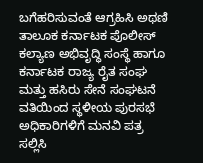ಬಗೆಹರಿಸುವಂತೆ ಆಗ್ರಹಿಸಿ ಅಥಣಿ ತಾಲೂಕ ಕರ್ನಾಟಕ ಪೊಲೀಸ್ ಕಲ್ಯಾಣ ಅಭಿವೃದ್ಧಿ ಸಂಸ್ಥೆ ಹಾಗೂ ಕರ್ನಾಟಕ ರಾಜ್ಯ ರೈತ ಸಂಘ ಮತ್ತು ಹಸಿರು ಸೇನೆ ಸಂಘಟನೆ ವತಿಯಿಂದ ಸ್ಥಳೀಯ ಪುರಸಭೆ ಅಧಿಕಾರಿಗಳಿಗೆ ಮನವಿ ಪತ್ರ ಸಲ್ಲಿಸಿ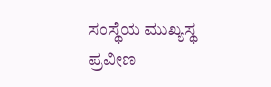ಸಂಸ್ಥೆಯ ಮುಖ್ಯಸ್ಥ ಪ್ರವೀಣ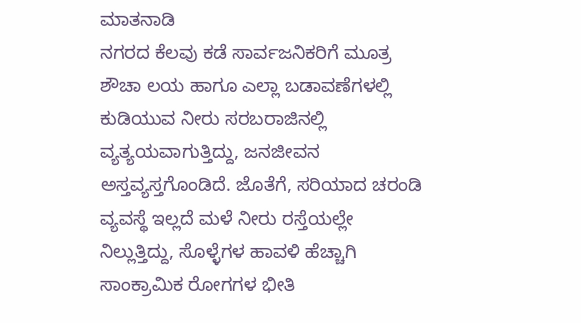ಮಾತನಾಡಿ
ನಗರದ ಕೆಲವು ಕಡೆ ಸಾರ್ವಜನಿಕರಿಗೆ ಮೂತ್ರ ಶೌಚಾ ಲಯ ಹಾಗೂ ಎಲ್ಲಾ ಬಡಾವಣೆಗಳಲ್ಲಿ ಕುಡಿಯುವ ನೀರು ಸರಬರಾಜಿನಲ್ಲಿ ವ್ಯತ್ಯಯವಾಗುತ್ತಿದ್ದು, ಜನಜೀವನ ಅಸ್ತವ್ಯಸ್ತಗೊಂಡಿದೆ. ಜೊತೆಗೆ, ಸರಿಯಾದ ಚರಂಡಿ ವ್ಯವಸ್ಥೆ ಇಲ್ಲದೆ ಮಳೆ ನೀರು ರಸ್ತೆಯಲ್ಲೇ ನಿಲ್ಲುತ್ತಿದ್ದು, ಸೊಳ್ಳೆಗಳ ಹಾವಳಿ ಹೆಚ್ಚಾಗಿ ಸಾಂಕ್ರಾಮಿಕ ರೋಗಗಳ ಭೀತಿ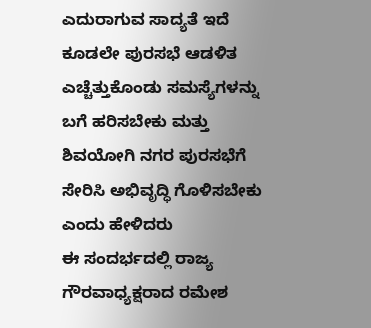ಎದುರಾಗುವ ಸಾದ್ಯತೆ ಇದೆ ಕೂಡಲೇ ಪುರಸಭೆ ಆಡಳಿತ ಎಚ್ಚೆತ್ತುಕೊಂಡು ಸಮಸ್ಯೆಗಳನ್ನು ಬಗೆ ಹರಿಸಬೇಕು ಮತ್ತು ಶಿವಯೋಗಿ ನಗರ ಪುರಸಭೆಗೆ ಸೇರಿಸಿ ಅಭಿವೃದ್ಧಿ ಗೊಳಿಸಬೇಕು ಎಂದು ಹೇಳಿದರು
ಈ ಸಂದರ್ಭದಲ್ಲಿ ರಾಜ್ಯ ಗೌರವಾಧ್ಯಕ್ಷರಾದ ರಮೇಶ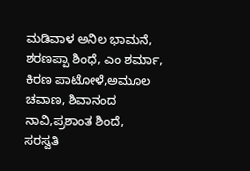ಮಡಿವಾಳ ಅನಿಲ ಭಾಮನೆ, ಶರಣಪ್ಪಾ ಶಿಂಧೆ, ಎಂ ಶರ್ಮಾ, ಕಿರಣ ಪಾಟೋಳೆ,ಅಮೂಲ ಚವಾಣ, ಶಿವಾನಂದ ನಾವಿ,ಪ್ರಶಾಂತ ಶಿಂದೆ, ಸರಸ್ವತಿ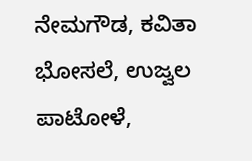ನೇಮಗೌಡ, ಕವಿತಾ ಭೋಸಲೆ, ಉಜ್ವಲ ಪಾಟೋಳೆ,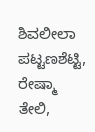ಶಿವಲೀಲಾ ಪಟ್ಟಣಶೆಟ್ಟಿ, ರೇಷ್ಮಾ ತೇಲಿ,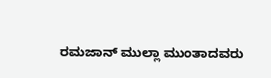ರಮಜಾನ್ ಮುಲ್ಲಾ ಮುಂತಾದವರು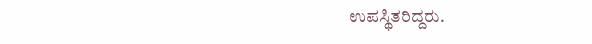ಉಪಸ್ಥಿತರಿದ್ದರು.